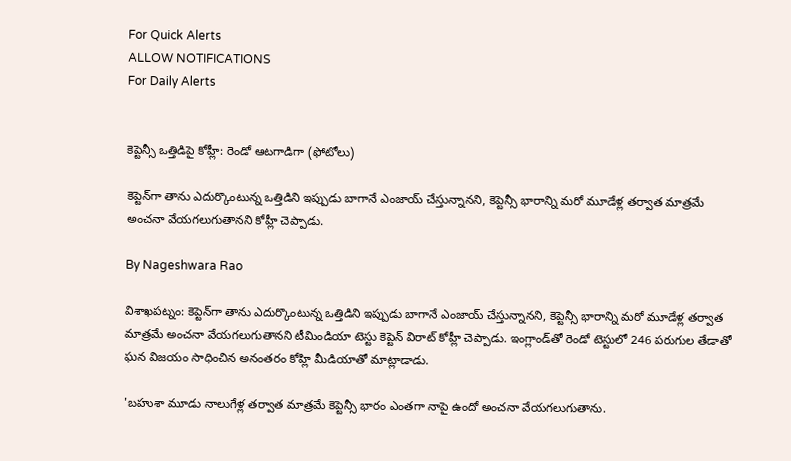For Quick Alerts
ALLOW NOTIFICATIONS
For Daily Alerts


కెప్టెన్సీ ఒత్తిడిపై కోహ్లీ: రెండో ఆటగాడిగా (ఫోటోలు)

కెప్టెన్‌గా తాను ఎదుర్కొంటున్న ఒత్తిడిని ఇప్పుడు బాగానే ఎంజాయ్ చేస్తున్నానని, కెప్టెన్సీ భారాన్ని మరో మూడేళ్ల తర్వాత మాత్రమే అంచనా వేయగలుగుతానని కోహ్లీ చెప్పాడు.

By Nageshwara Rao

విశాఖపట్నం: కెప్టెన్‌గా తాను ఎదుర్కొంటున్న ఒత్తిడిని ఇప్పుడు బాగానే ఎంజాయ్ చేస్తున్నానని, కెప్టెన్సీ భారాన్ని మరో మూడేళ్ల తర్వాత మాత్రమే అంచనా వేయగలుగుతానని టీమిండియా టెస్టు కెప్టెన్ విరాట్ కోహ్లీ చెప్పాడు. ఇంగ్లాండ్‌తో రెండో టెస్టులో 246 పరుగుల తేడాతో ఘన విజయం సాధించిన అనంతరం కోహ్లి మీడియాతో మాట్లాడాడు.

'బహుశా మూడు నాలుగేళ్ల తర్వాత మాత్రమే కెప్టెన్సీ భారం ఎంతగా నాపై ఉందో అంచనా వేయగలుగుతాను.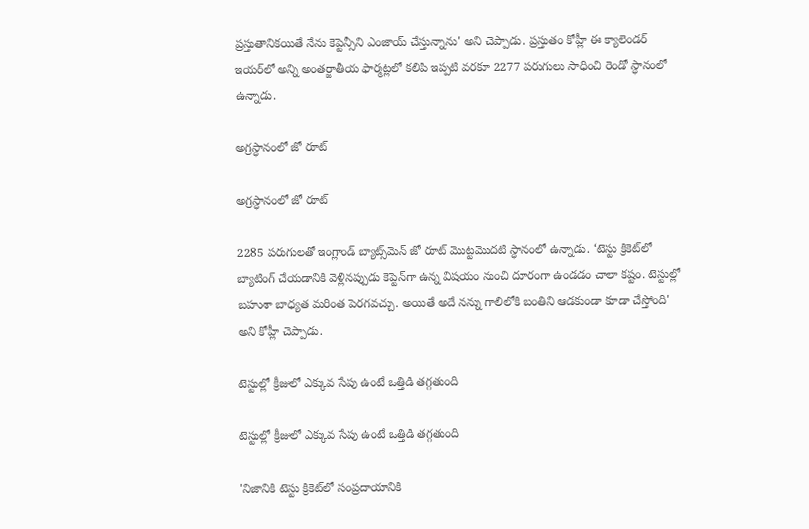ప్రస్తుతానికయితే నేను కెప్టెన్సీని ఎంజాయ్ చేస్తున్నాను' అని చెప్పాడు. ప్రస్తుతం కోహ్లీ ఈ క్యాలెండర్‌ ఇయర్‌లో అన్ని అంతర్జాతీయ ఫార్మట్లలో కలిపి ఇప్పటి వరకూ 2277 పరుగులు సాధించి రెండో స్ధానంలో ఉన్నాడు.

అగ్రస్ధానంలో జో రూట్‌

అగ్రస్ధానంలో జో రూట్‌

2285 పరుగులతో ఇంగ్లాండ్ బ్యాట్స్‌మెన్ జో రూట్‌ మొట్టమొదటి స్ధానంలో ఉన్నాడు. ‘టెస్టు క్రికెట్‌లో బ్యాటింగ్ చేయడానికి వెళ్లినప్పుడు కెప్టెన్‌గా ఉన్న విషయం నుంచి దూరంగా ఉండడం చాలా కష్టం. టెస్టుల్లో బహుశా బాధ్యత మరింత పెరగవచ్చు. అయితే అదే నన్ను గాలిలోకి బంతిని ఆడకుండా కూడా చేస్తోంది' అని కోహ్లీ చెప్పాడు.

టెస్టుల్లో క్రీజులో ఎక్కువ సేపు ఉంటే ఒత్తిడి తగ్గతుంది

టెస్టుల్లో క్రీజులో ఎక్కువ సేపు ఉంటే ఒత్తిడి తగ్గతుంది

'నిజానికి టెస్టు క్రికెట్‌లో సంప్రదాయానికి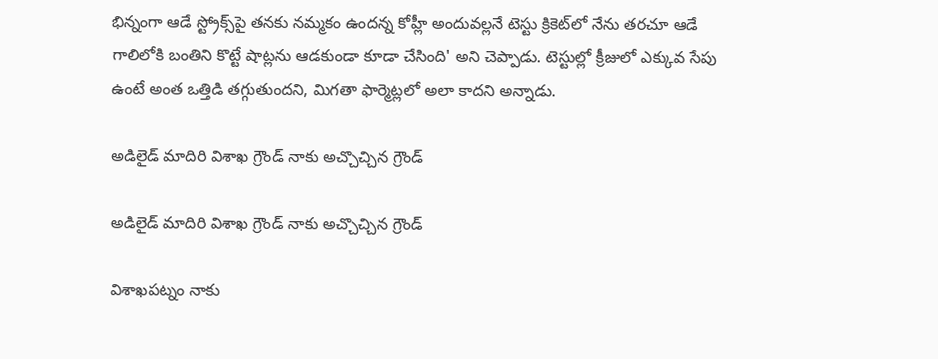భిన్నంగా ఆడే స్ట్రోక్స్‌పై తనకు నమ్మకం ఉందన్న కోహ్లీ అందువల్లనే టెస్టు క్రికెట్‌లో నేను తరచూ ఆడే గాలిలోకి బంతిని కొట్టే షాట్లను ఆడకుండా కూడా చేసింది' అని చెప్పాడు. టెస్టుల్లో క్రీజులో ఎక్కువ సేపు ఉంటే అంత ఒత్తిడి తగ్గుతుందని, మిగతా ఫార్మెట్లలో అలా కాదని అన్నాడు.

అడిలైడ్ మాదిరి విశాఖ గ్రౌండ్ నాకు అచ్చొచ్చిన గ్రౌండ్

అడిలైడ్ మాదిరి విశాఖ గ్రౌండ్ నాకు అచ్చొచ్చిన గ్రౌండ్

విశాఖపట్నం నాకు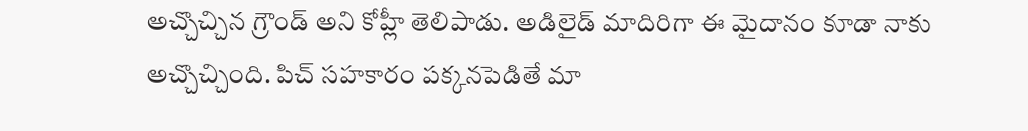అచ్చొచ్చిన గ్రౌండ్ అని కోహ్లీ తెలిపాడు. అడిలైడ్‌ మాదిరిగా ఈ మైదానం కూడా నాకు అచ్చొచ్చింది. పిచ్‌ సహకారం పక్కనపెడితే మా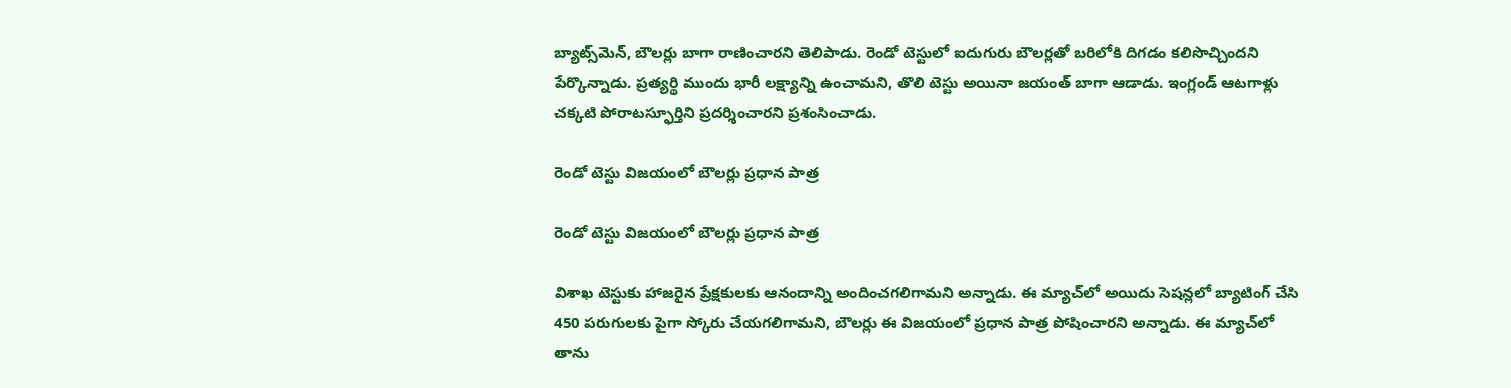బ్యాట్స్‌మెన్, బౌలర్లు బాగా రాణించారని తెలిపాడు. రెండో టెస్టులో ఐదుగురు బౌలర్లతో బరిలోకి దిగడం కలిసొచ్చిందని పేర్కొన్నాడు. ప్రత్యర్థి ముందు భారీ లక్ష్యాన్ని ఉంచామని, తొలి టెస్టు అయినా జయంత్‌ బాగా ఆడాడు. ఇంగ్లండ్‌ ఆటగాళ్లు చక్కటి పోరాటస్ఫూర్తిని ప్రదర్శించారని ప్రశంసించాడు.

రెండో టెస్టు విజయంలో బౌలర్లు ప్రధాన పాత్ర

రెండో టెస్టు విజయంలో బౌలర్లు ప్రధాన పాత్ర

విశాఖ టెస్టుకు హాజరైన ప్రేక్షకులకు ఆనందాన్ని అందించగలిగామని అన్నాడు. ఈ మ్యాచ్‌లో అయిదు సెషన్లలో బ్యాటింగ్ చేసి 450 పరుగులకు పైగా స్కోరు చేయగలిగామని, బౌలర్లు ఈ విజయంలో ప్రధాన పాత్ర పోషించారని అన్నాడు. ఈ మ్యాచ్‌లో తాను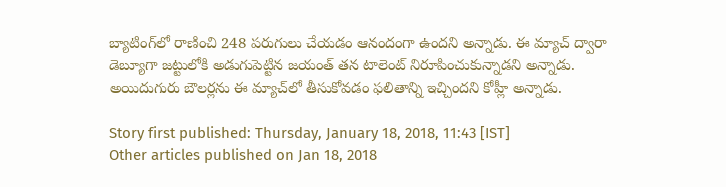బ్యాటింగ్‌లో రాణించి 248 పరుగులు చేయడం ఆనందంగా ఉందని అన్నాడు. ఈ మ్యాచ్ ద్వారా డెబ్యూగా జట్టులోకి అడుగుపెట్టిన జయంత్ తన టాలెంట్ నిరూపించుకున్నాడని అన్నాడు. అయిదుగురు బౌలర్లను ఈ మ్యాచ్‌లో తీసుకోవడం ఫలితాన్ని ఇచ్చిందని కోహ్లీ అన్నాడు.

Story first published: Thursday, January 18, 2018, 11:43 [IST]
Other articles published on Jan 18, 2018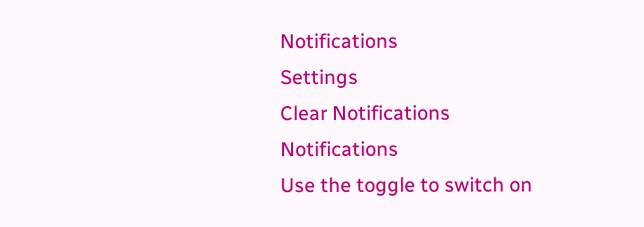Notifications
Settings
Clear Notifications
Notifications
Use the toggle to switch on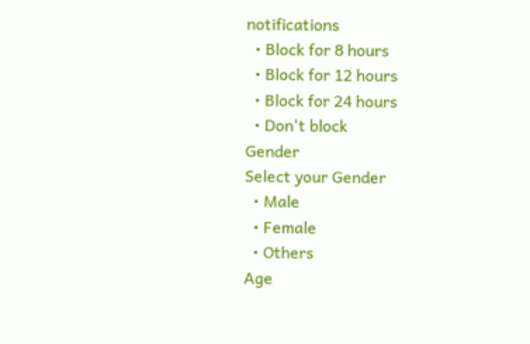notifications
  • Block for 8 hours
  • Block for 12 hours
  • Block for 24 hours
  • Don't block
Gender
Select your Gender
  • Male
  • Female
  • Others
Age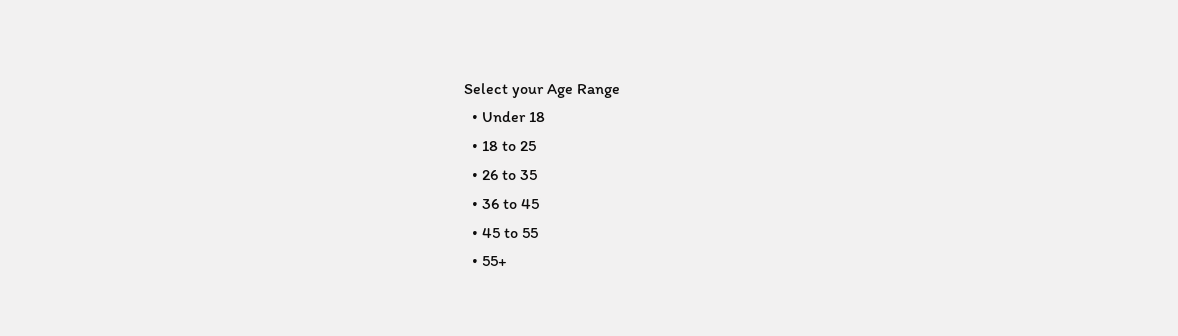Select your Age Range
  • Under 18
  • 18 to 25
  • 26 to 35
  • 36 to 45
  • 45 to 55
  • 55+